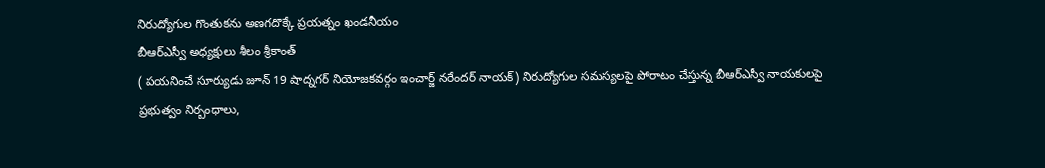నిరుద్యోగుల గొంతుకను అణగదొక్కే ప్రయత్నం ఖండనీయం
బీఆర్ఎస్వీ అధ్యక్షులు శీలం శ్రీకాంత్
( పయనించే సూర్యుడు జూన్ 19 షాద్నగర్ నియోజకవర్గం ఇంచార్జ్ నరేందర్ నాయక్) నిరుద్యోగుల సమస్యలపై పోరాటం చేస్తున్న బీఆర్ఎస్వీ నాయకులపై ప్రభుత్వం నిర్బంధాలు,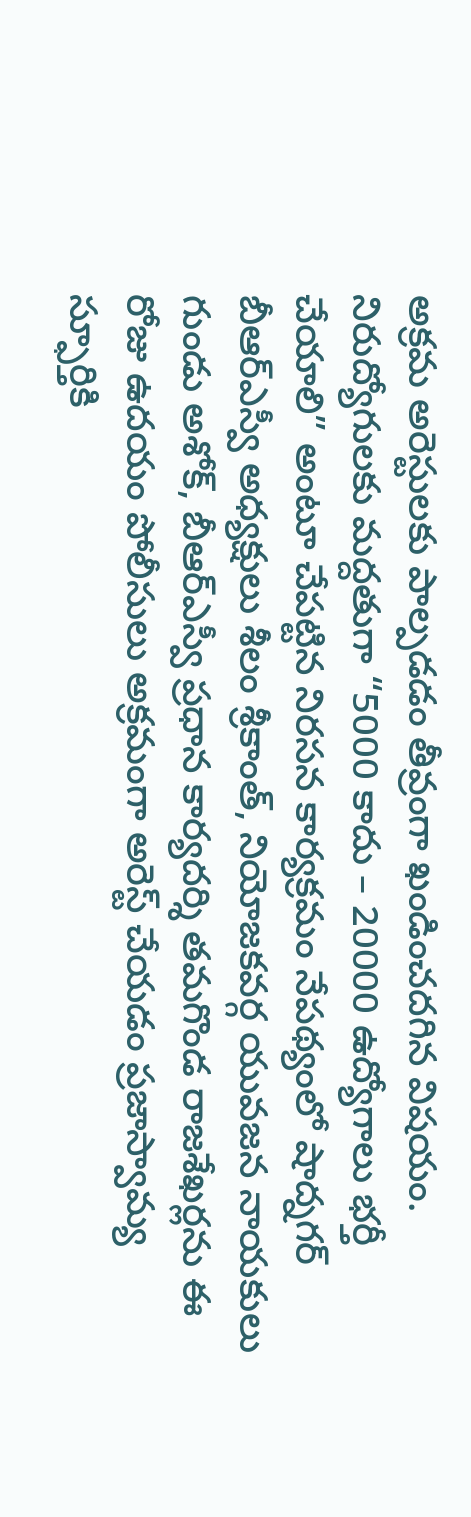అక్రమ అరెస్టులకు పాల్పడడం తీవ్రంగా ఖండించదగిన విషయం. నిరుద్యోగులకు మద్దతుగా “5000 కాదు – 20000 ఉద్యోగాలు భర్తీ చేయాలి” అంటూ చేపట్టిన నిరసన కార్యక్రమం నేపథ్యంలో షాద్నగర్ బీఆర్ఎస్వీ అధ్యక్షులు శీలం శ్రీకాంత్, నియోజకవర్గ యువజన నాయకులు గుండు అశోక్, బీఆర్ఎస్వీ ప్రధాన కార్యదర్శి తమగొండ రాజశేఖర్లను ఈ రోజు ఉదయం పోలీసులు అక్రమంగా అరెస్ట్ చేయడం ప్రజాస్వామ్య స్ఫూర్తికి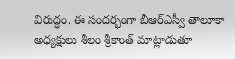విరుద్ధం. ఈ సందర్భంగా బీఆర్ఎస్వీ తాలూకా అధ్యక్షులు శీలం శ్రీకాంత్ మాట్లాడుతూ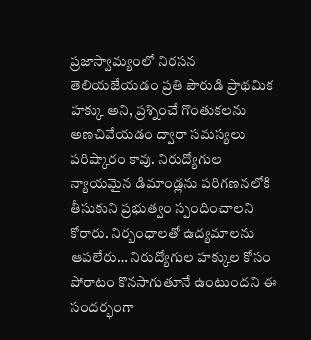ప్రజాస్వామ్యంలో నిరసన తెలియజేయడం ప్రతి పౌరుడి ప్రాథమిక హక్కు అని, ప్రశ్నించే గొంతుకలను అణచివేయడం ద్వారా సమస్యలు పరిష్కారం కావు. నిరుద్యోగుల న్యాయమైన డిమాండ్లను పరిగణనలోకి తీసుకుని ప్రభుత్వం స్పందించాలని కోరారు. నిర్బంధాలతో ఉద్యమాలను ఆపలేరు… నిరుద్యోగుల హక్కుల కోసం పోరాటం కొనసాగుతూనే ఉంటుందని ఈ సందర్భంగా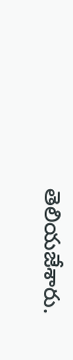తెలియజేశారు.